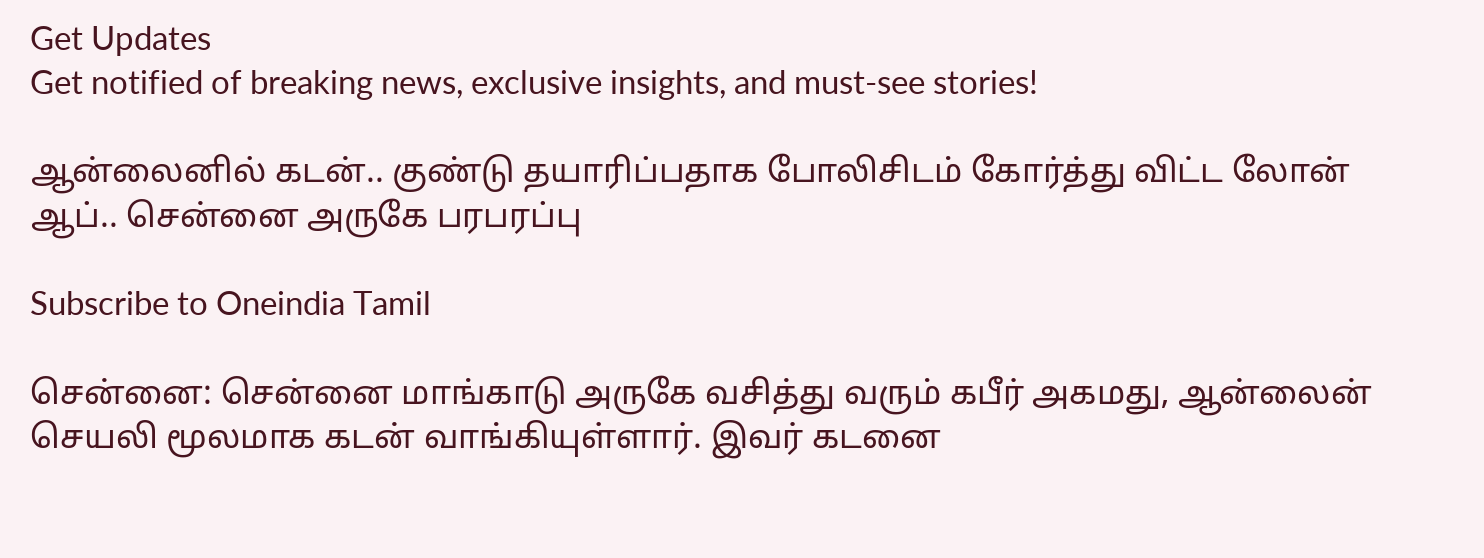Get Updates
Get notified of breaking news, exclusive insights, and must-see stories!

ஆன்லைனில் கடன்.. குண்டு தயாரிப்பதாக போலிசிடம் கோர்த்து விட்ட லோன் ஆப்.. சென்னை அருகே பரபரப்பு

Subscribe to Oneindia Tamil

சென்னை: சென்னை மாங்காடு அருகே வசித்து வரும் கபீர் அகமது, ஆன்லைன் செயலி மூலமாக கடன் வாங்கியுள்ளார். இவர் கடனை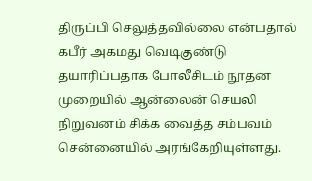திருப்பி செலுத்தவில்லை என்பதால் கபீர் அகமது வெடிகுண்டு தயாரிப்பதாக போலீசிடம் நூதன முறையில் ஆன்லைன் செயலி நிறுவனம் சிக்க வைத்த சம்பவம் சென்னையில் அரங்கேறியுள்ளது.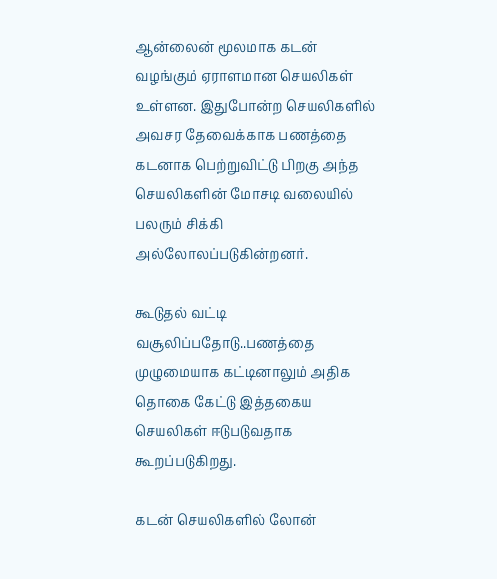ஆன்லைன் மூலமாக கடன் வழங்கும் ஏராளமான செயலிகள் உள்ளன. இதுபோன்ற செயலிகளில் அவசர தேவைக்காக பணத்தை கடனாக பெற்றுவிட்டு பிறகு அந்த செயலிகளின் மோசடி வலையில் பலரும் சிக்கி அல்லோலப்படுகின்றனர்.

கூடுதல் வட்டி வசூலிப்பதோடு..பணத்தை முழுமையாக கட்டினாலும் அதிக தொகை கேட்டு இத்தகைய செயலிகள் ஈடுபடுவதாக கூறப்படுகிறது.

கடன் செயலிகளில் லோன்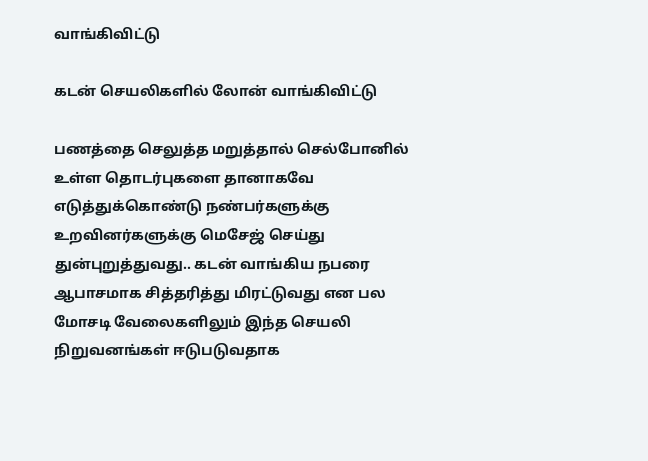வாங்கிவிட்டு

கடன் செயலிகளில் லோன் வாங்கிவிட்டு

பணத்தை செலுத்த மறுத்தால் செல்போனில் உள்ள தொடர்புகளை தானாகவே எடுத்துக்கொண்டு நண்பர்களுக்கு உறவினர்களுக்கு மெசேஜ் செய்து துன்புறுத்துவது.. கடன் வாங்கிய நபரை ஆபாசமாக சித்தரித்து மிரட்டுவது என பல மோசடி வேலைகளிலும் இந்த செயலி நிறுவனங்கள் ஈடுபடுவதாக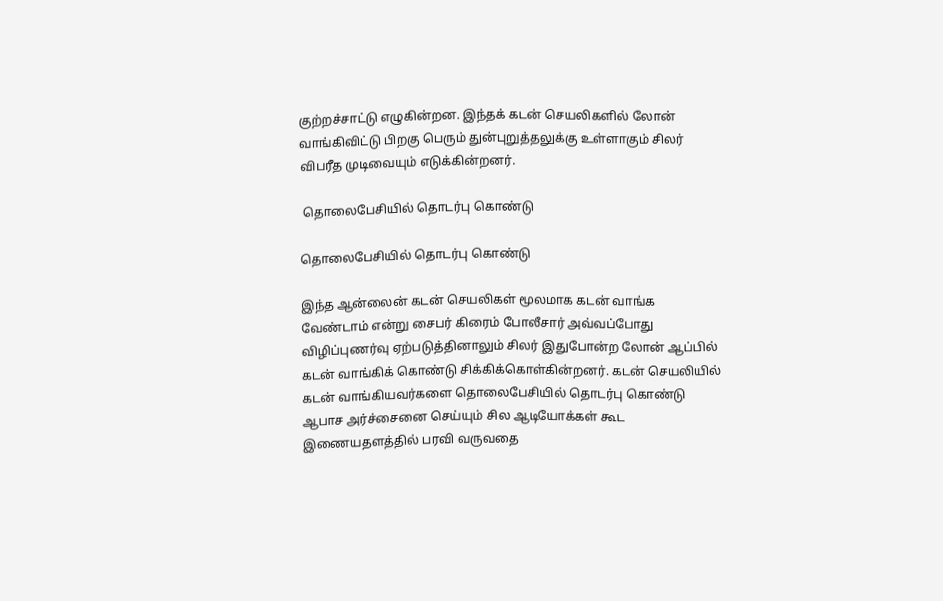குற்றச்சாட்டு எழுகின்றன. இந்தக் கடன் செயலிகளில் லோன் வாங்கிவிட்டு பிறகு பெரும் துன்புறுத்தலுக்கு உள்ளாகும் சிலர் விபரீத முடிவையும் எடுக்கின்றனர்.

 தொலைபேசியில் தொடர்பு கொண்டு

தொலைபேசியில் தொடர்பு கொண்டு

இந்த ஆன்லைன் கடன் செயலிகள் மூலமாக கடன் வாங்க வேண்டாம் என்று சைபர் கிரைம் போலீசார் அவ்வப்போது விழிப்புணர்வு ஏற்படுத்தினாலும் சிலர் இதுபோன்ற லோன் ஆப்பில் கடன் வாங்கிக் கொண்டு சிக்கிக்கொள்கின்றனர். கடன் செயலியில் கடன் வாங்கியவர்களை தொலைபேசியில் தொடர்பு கொண்டு ஆபாச அர்ச்சைனை செய்யும் சில ஆடியோக்கள் கூட இணையதளத்தில் பரவி வருவதை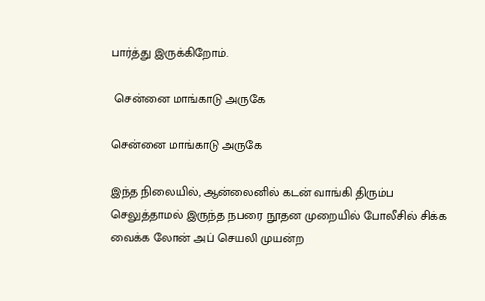பார்த்து இருக்கிறோம்.

 சென்னை மாங்காடு அருகே

சென்னை மாங்காடு அருகே

இந்த நிலையில், ஆன்லைனில் கடன் வாங்கி திரும்ப செலுத்தாமல் இருந்த நபரை நூதன முறையில் போலீசில் சிக்க வைக்க லோன் அப் செயலி முயன்ற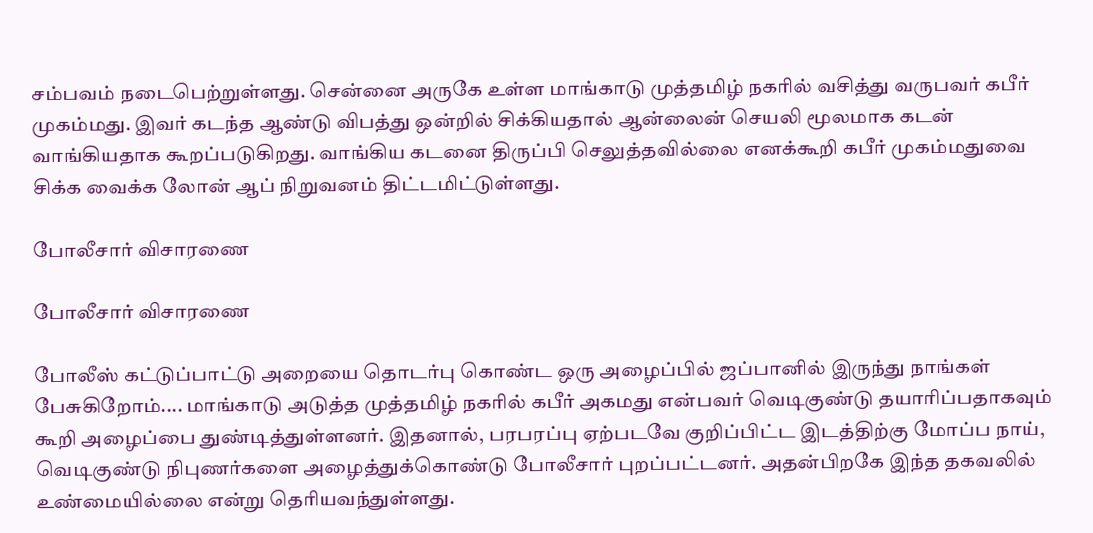சம்பவம் நடைபெற்றுள்ளது. சென்னை அருகே உள்ள மாங்காடு முத்தமிழ் நகரில் வசித்து வருபவர் கபீர் முகம்மது. இவர் கடந்த ஆண்டு விபத்து ஒன்றில் சிக்கியதால் ஆன்லைன் செயலி மூலமாக கடன் வாங்கியதாக கூறப்படுகிறது. வாங்கிய கடனை திருப்பி செலுத்தவில்லை எனக்கூறி கபீர் முகம்மதுவை சிக்க வைக்க லோன் ஆப் நிறுவனம் திட்டமிட்டுள்ளது.

போலீசார் விசாரணை

போலீசார் விசாரணை

போலீஸ் கட்டுப்பாட்டு அறையை தொடர்பு கொண்ட ஒரு அழைப்பில் ஜப்பானில் இருந்து நாங்கள் பேசுகிறோம்.... மாங்காடு அடுத்த முத்தமிழ் நகரில் கபீர் அகமது என்பவர் வெடிகுண்டு தயாரிப்பதாகவும் கூறி அழைப்பை துண்டித்துள்ளனர். இதனால், பரபரப்பு ஏற்படவே குறிப்பிட்ட இடத்திற்கு மோப்ப நாய், வெடிகுண்டு நிபுணர்களை அழைத்துக்கொண்டு போலீசார் புறப்பட்டனர். அதன்பிறகே இந்த தகவலில் உண்மையில்லை என்று தெரியவந்துள்ளது.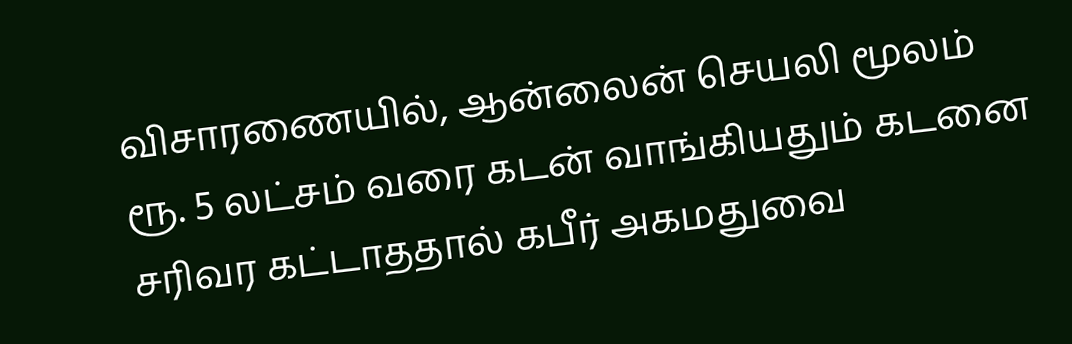விசாரணையில், ஆன்லைன் செயலி மூலம் ரூ. 5 லட்சம் வரை கடன் வாங்கியதும் கடனை சரிவர கட்டாததால் கபீர் அகமதுவை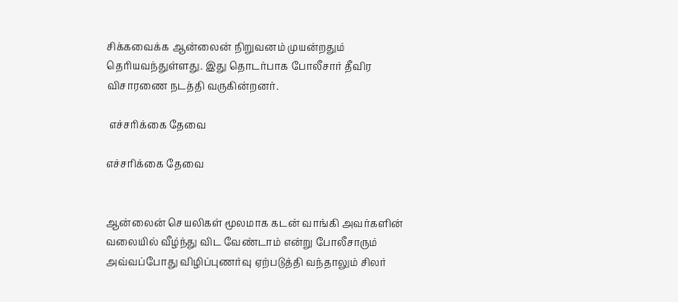சிக்கவைக்க ஆன்லைன் நிறுவனம் முயன்றதும் தெரியவந்துள்ளது. இது தொடர்பாக போலீசார் தீவிர விசாரணை நடத்தி வருகின்றனர்.

 எச்சரிக்கை தேவை

எச்சரிக்கை தேவை


ஆன்லைன் செயலிகள் மூலமாக கடன் வாங்கி அவர்களின் வலையில் வீழ்ந்து விட வேண்டாம் என்று போலீசாரும் அவ்வப்போது விழிப்புணர்வு ஏற்படுத்தி வந்தாலும் சிலர்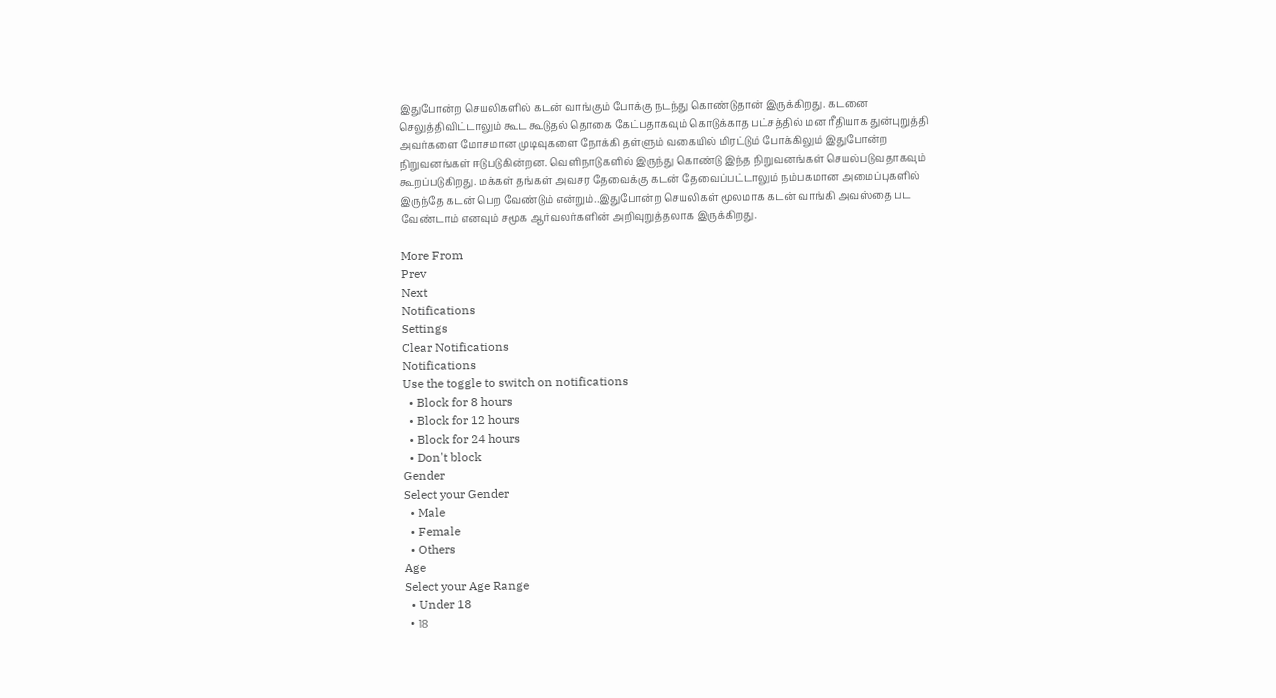இதுபோன்ற செயலிகளில் கடன் வாங்கும் போக்கு நடந்து கொண்டுதான் இருக்கிறது. கடனை செலுத்திவிட்டாலும் கூட கூடுதல் தொகை கேட்பதாகவும் கொடுக்காத பட்சத்தில் மன ரீதியாக துன்புறுத்தி அவர்களை மோசமான முடிவுகளை நோக்கி தள்ளும் வகையில் மிரட்டும் போக்கிலும் இதுபோன்ற நிறுவனங்கள் ஈடுபடுகின்றன. வெளிநாடுகளில் இருந்து கொண்டு இந்த நிறுவனங்கள் செயல்படுவதாகவும் கூறப்படுகிறது. மக்கள் தங்கள் அவசர தேவைக்கு கடன் தேவைப்பட்டாலும் நம்பகமான அமைப்புகளில் இருந்தே கடன் பெற வேண்டும் என்றும்..இதுபோன்ற செயலிகள் மூலமாக கடன் வாங்கி அவஸ்தை பட வேண்டாம் எனவும் சமூக ஆர்வலர்களின் அறிவுறுத்தலாக இருக்கிறது.

More From
Prev
Next
Notifications
Settings
Clear Notifications
Notifications
Use the toggle to switch on notifications
  • Block for 8 hours
  • Block for 12 hours
  • Block for 24 hours
  • Don't block
Gender
Select your Gender
  • Male
  • Female
  • Others
Age
Select your Age Range
  • Under 18
  • 18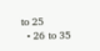to 25
  • 26 to 35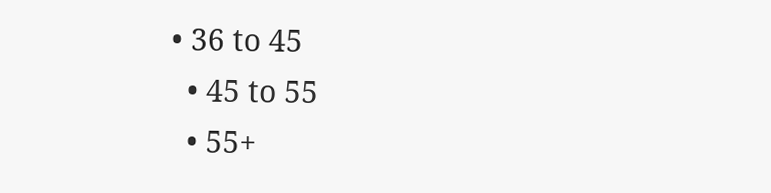• 36 to 45
  • 45 to 55
  • 55+